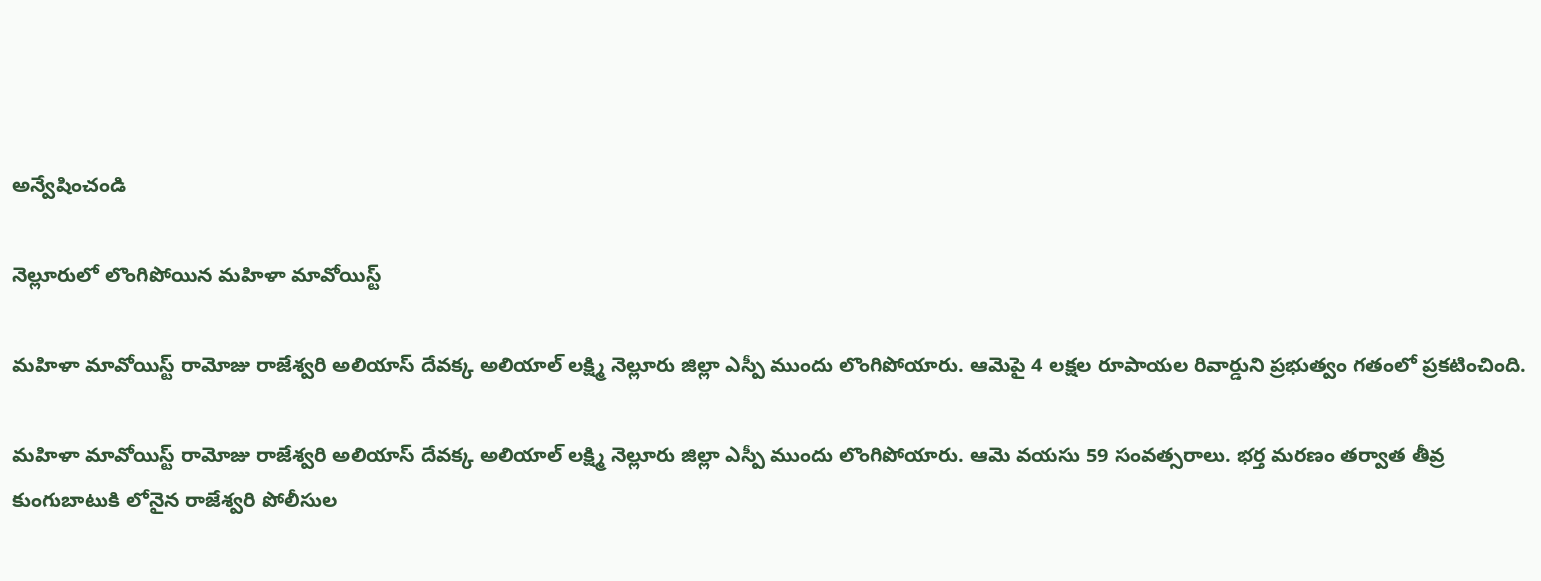అన్వేషించండి

నెల్లూరులో లొంగిపోయిన మహిళా మావోయిస్ట్

మహిళా మావోయిస్ట్ రామోజు రాజేశ్వరి అలియాస్ దేవక్క అలియాల్ లక్ష్మి నెల్లూరు జిల్లా ఎస్పీ ముందు లొంగిపోయారు. ఆమెపై 4 లక్షల రూపాయల రివార్డుని ప్రభుత్వం గతంలో ప్రకటించింది.

మహిళా మావోయిస్ట్ రామోజు రాజేశ్వరి అలియాస్ దేవక్క అలియాల్ లక్ష్మి నెల్లూరు జిల్లా ఎస్పీ ముందు లొంగిపోయారు. ఆమె వయసు 59 సంవత్సరాలు. భర్త మరణం తర్వాత తీవ్ర కుంగుబాటుకి లోనైన రాజేశ్వరి పోలీసుల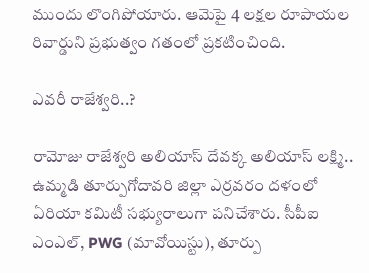ముందు లొంగిపోయారు. ఆమెపై 4 లక్షల రూపాయల రివార్డుని ప్రభుత్వం గతంలో ప్రకటించింది.

ఎవరీ రాజేశ్వరి..?

రామోజు రాజేశ్వరి అలియాస్ దేవక్క అలియాస్ లక్ష్మి.. ఉమ్మడి తూర్పుగోదావరి జిల్లా ఎర్రవరం దళంలో ఏరియా కమిటీ సభ్యురాలుగా పనిచేశారు. సీపీఐ ఎంఎల్, PWG (మావోయిస్టు), తూర్పు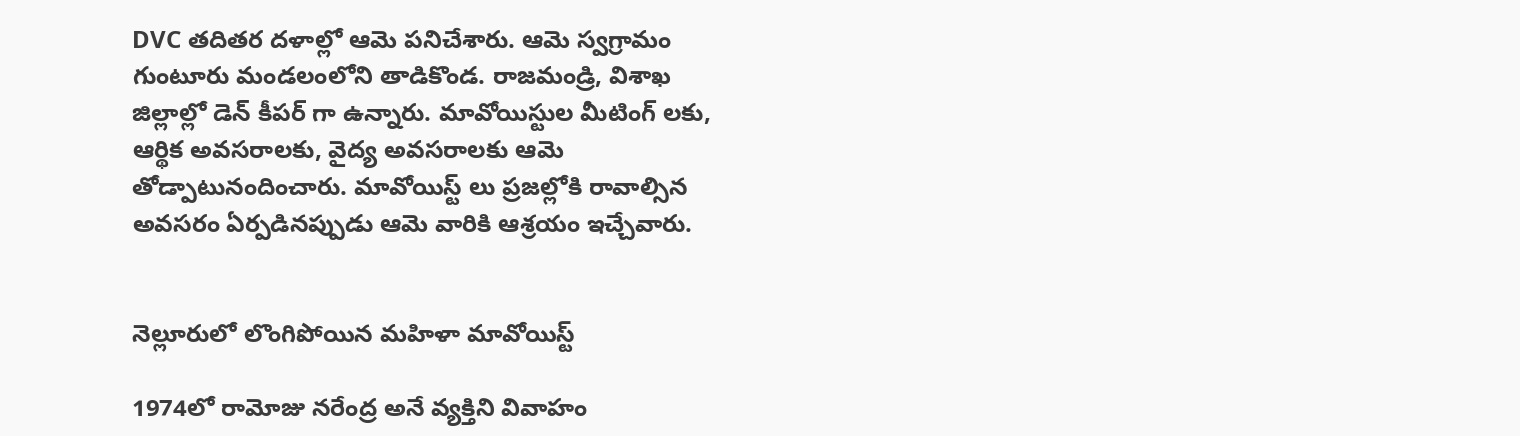DVC తదితర దళాల్లో ఆమె పనిచేశారు. ఆమె స్వగ్రామం గుంటూరు మండలంలోని తాడికొండ. రాజమండ్రి, విశాఖ జిల్లాల్లో డెన్ కీపర్ గా ఉన్నారు. మావోయిస్టుల మీటింగ్ లకు, ఆర్థిక అవసరాలకు, వైద్య అవసరాలకు ఆమె తోడ్పాటునందించారు. మావోయిస్ట్ లు ప్రజల్లోకి రావాల్సిన అవసరం ఏర్పడినప్పుడు ఆమె వారికి ఆశ్రయం ఇచ్చేవారు.


నెల్లూరులో లొంగిపోయిన మహిళా మావోయిస్ట్

1974లో రామోజు నరేంద్ర అనే వ్యక్తిని వివాహం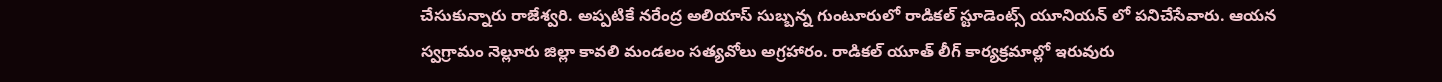చేసుకున్నారు రాజేశ్వరి. అప్పటికే నరేంద్ర అలియాస్ సుబ్బన్న గుంటూరులో రాడికల్ స్టూడెంట్స్ యూనియన్ లో పనిచేసేవారు. ఆయన స్వగ్రామం నెల్లూరు జిల్లా కావలి మండలం సత్యవోలు అగ్రహారం. రాడికల్ యూత్ లీగ్ కార్యక్రమాల్లో ఇరువురు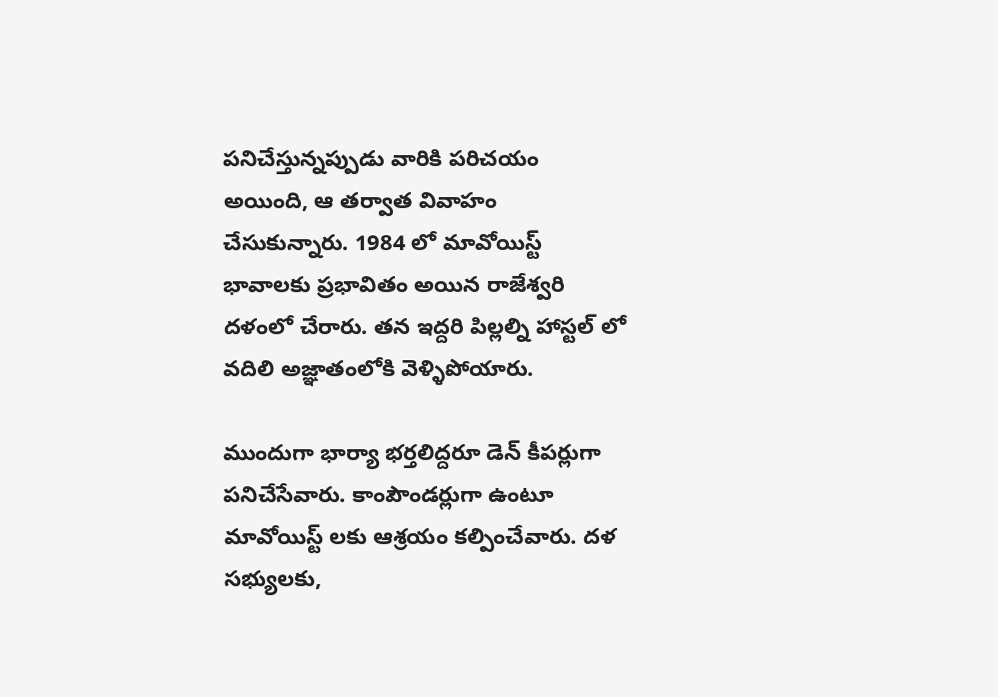పనిచేస్తున్నప్పుడు వారికి పరిచయం అయింది, ఆ తర్వాత వివాహం చేసుకున్నారు. 1984 లో మావోయిస్ట్ భావాలకు ప్రభావితం అయిన రాజేశ్వరి దళంలో చేరారు. తన ఇద్దరి పిల్లల్ని హాస్టల్ లో వదిలి అజ్ఞాతంలోకి వెళ్ళిపోయారు.

ముందుగా భార్యా భర్తలిద్దరూ డెన్ కీపర్లుగా పనిచేసేవారు. కాంపౌండర్లుగా ఉంటూ మావోయిస్ట్ లకు ఆశ్రయం కల్పించేవారు. దళ సభ్యులకు,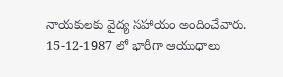నాయకులకు వైద్య సహాయం అందించేవారు. 15-12-1987 లో భారీగా ఆయుధాలు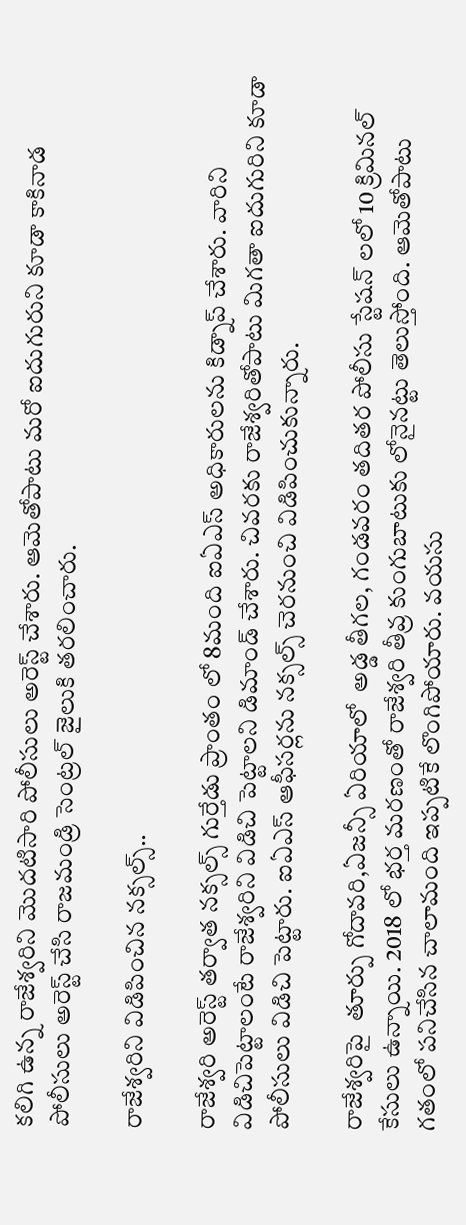కలిగి ఉన్న రాజేశ్వరిని మొదటిసారి పోలీసులు అరెస్ట్ చేశారు. ఆమెతోపాటు మరో ఐదుగురుని కూడా కాకినాడ పోలీసులు అరెస్ట్ చేసి రాజమండ్రి సెంట్రల్ జైలుకి తరలించారు.

రాజేశ్వరిని విడిపించిన నక్సల్స్..

రాజేశ్వరి అరెస్ట్ తర్వాత నక్సల్స్ గుర్తేడు ప్రాంతం లో 8మంది ఐఏఎస్ అధికారులను కిడ్నాప్ చేశారు. వారిని విడిచిపెట్టాలంటే రాజేశ్వరిని విడిచి పెట్టాలని డిమాండ్ చేశారు. చివరకు రాజేశ్వరితోపాటు మిగతా ఐదుగురిని కూడా పోలీసులు విడిచి పెట్టారు. ఐఏఎస్ ఆఫీసర్లను నక్సల్స్ చెరనుంచి విడిపించుకున్నారు.

రాజేశ్వరిపై  తూర్పు గోదావరి,ఏజన్సీ ఏరియాలో  అడ్డ తీగల, గండవరం తదితర పోలీసు స్టేషన్ లలో 10 క్రిమినల్  కేసులు ఉన్నాయి. 2018 లో భర్త మరణంతో రాజేశ్వరి తీవ్ర కుంగుబాటుకు లోనైనట్టు తెలుస్తోంది. ఆమెతోపాటు గతంలో పనిచేసిన చాలామంది ఇప్పటికే లొంగిపోయారు. వయసు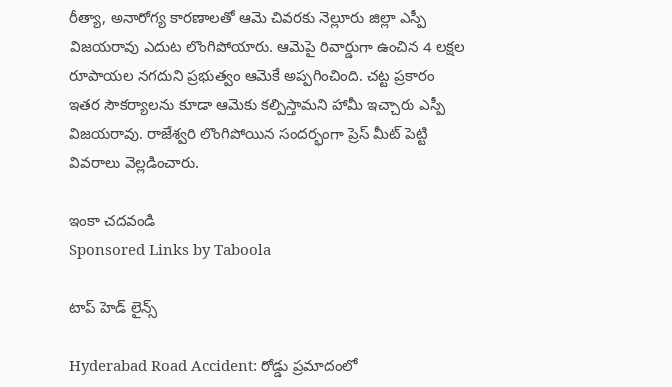రీత్యా, అనారోగ్య కారణాలతో ఆమె చివరకు నెల్లూరు జిల్లా ఎస్పీ విజయరావు ఎదుట లొంగిపోయారు. ఆమెపై రివార్డుగా ఉంచిన 4 లక్షల రూపాయల నగదుని ప్రభుత్వం ఆమెకే అప్పగించింది. చట్ట ప్రకారం ఇతర సౌకర్యాలను కూడా ఆమెకు కల్పిస్తామని హామీ ఇచ్చారు ఎస్పీ విజయరావు. రాజేశ్వరి లొంగిపోయిన సందర్భంగా ప్రెస్ మీట్ పెట్టి వివరాలు వెల్లడించారు.

ఇంకా చదవండి
Sponsored Links by Taboola

టాప్ హెడ్ లైన్స్

Hyderabad Road Accident: రోడ్డు ప్రమాదంలో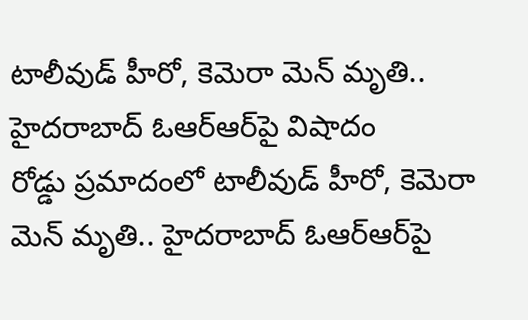టాలీవుడ్ హీరో, కెమెరా మెన్ మృతి.. హైదరాబాద్ ఓఆర్ఆర్‌పై విషాదం
రోడ్డు ప్రమాదంలో టాలీవుడ్ హీరో, కెమెరా మెన్ మృతి.. హైదరాబాద్ ఓఆర్ఆర్‌పై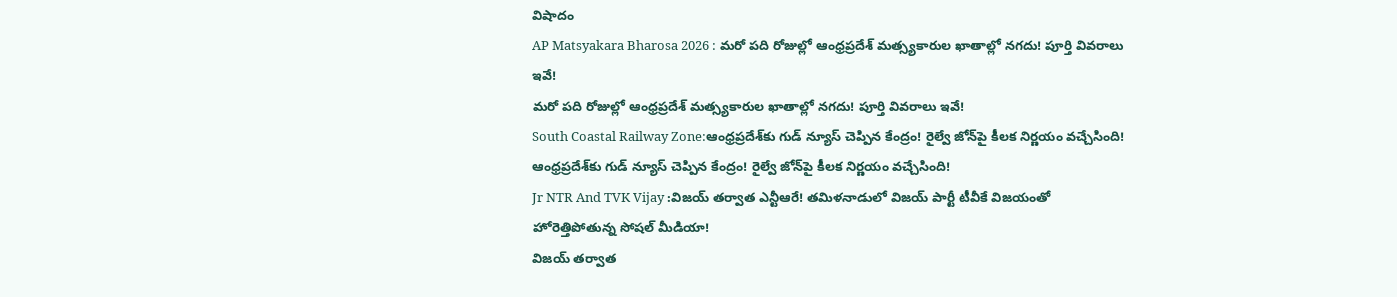విషాదం
AP Matsyakara Bharosa 2026 : మరో పది రోజుల్లో ఆంధ్రప్రదేశ్‌ మత్స్యకారుల ఖాతాల్లో నగదు! పూర్తి వివరాలు ఇవే!
మరో పది రోజుల్లో ఆంధ్రప్రదేశ్‌ మత్స్యకారుల ఖాతాల్లో నగదు! పూర్తి వివరాలు ఇవే!
South Coastal Railway Zone:ఆంధ్రప్రదేశ్‌కు గుడ్ న్యూస్ చెప్పిన కేంద్రం! రైల్వే జోన్‌పై కీలక నిర్ణయం వచ్చేసింది!
ఆంధ్రప్రదేశ్‌కు గుడ్ న్యూస్ చెప్పిన కేంద్రం! రైల్వే జోన్‌పై కీలక నిర్ణయం వచ్చేసింది!
Jr NTR And TVK Vijay :విజయ్ తర్వాత ఎన్టీఆరే! తమిళనాడులో విజయ్ పార్టీ టీవీకే విజయంతో హోరెత్తిపోతున్న సోషల్ మీడియా!
విజయ్ తర్వాత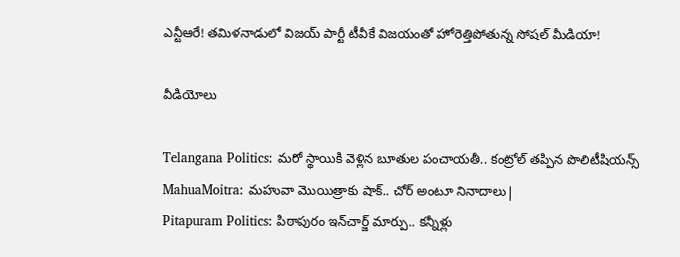ఎన్టీఆరే! తమిళనాడులో విజయ్ పార్టీ టీవీకే విజయంతో హోరెత్తిపోతున్న సోషల్ మీడియా!

వీడియోలు

Telangana Politics: మరో స్థాయికి వెళ్లిన బూతుల పంచాయతీ.. కంట్రోల్ తప్పిన పొలిటీషియన్స్
MahuaMoitra: మహువా మొయిత్రాకు షాక్.. చోర్ అంటూ నినాదాలు|
Pitapuram Politics: పిఠాపురం ఇన్‌చార్జ్ మార్పు.. కన్నీళ్లు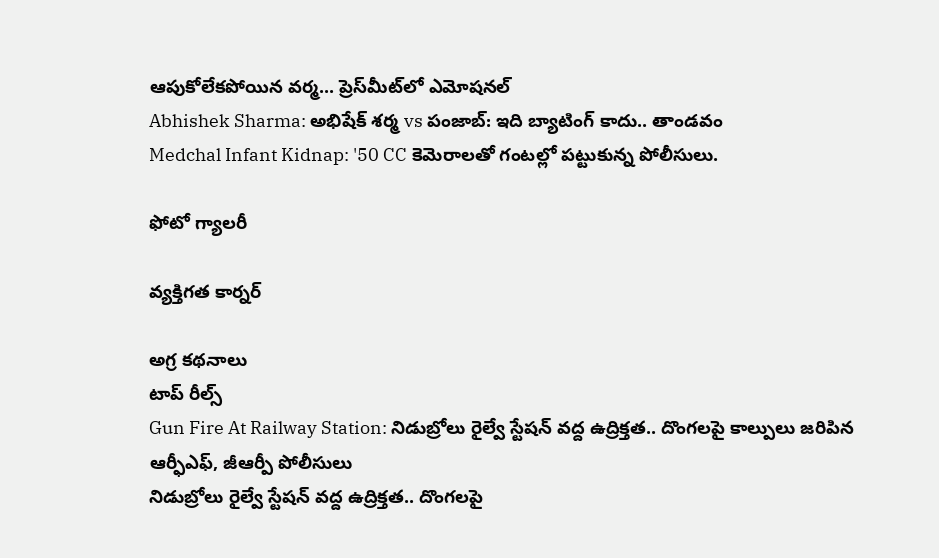ఆపుకోలేకపోయిన వర్మ... ప్రెస్‌మీట్‌లో ఎమోషనల్
Abhishek Sharma: అభిషేక్ శర్మ vs పంజాబ్: ఇది బ్యాటింగ్ కాదు.. తాండవం
Medchal Infant Kidnap: '50 CC కెమెరాలతో గంటల్లో పట్టుకున్న పోలీసులు.

ఫోటో గ్యాలరీ

వ్యక్తిగత కార్నర్

అగ్ర కథనాలు
టాప్ రీల్స్
Gun Fire At Railway Station: నిడుబ్రోలు రైల్వే స్టేషన్ వద్ద ఉద్రిక్తత.. దొంగలపై కాల్పులు జరిపిన ఆర్ఫీఎఫ్, జీఆర్పీ పోలీసులు
నిడుబ్రోలు రైల్వే స్టేషన్ వద్ద ఉద్రిక్తత.. దొంగలపై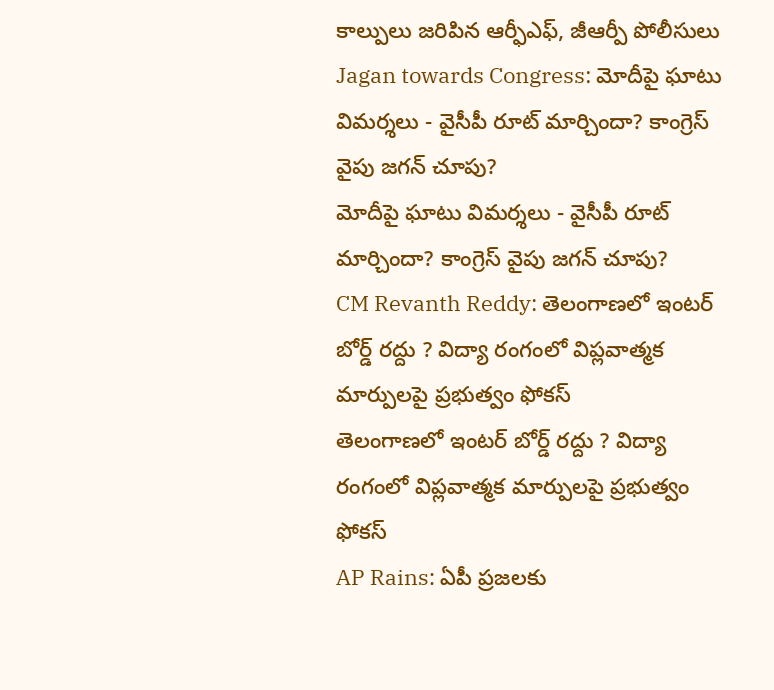కాల్పులు జరిపిన ఆర్ఫీఎఫ్, జీఆర్పీ పోలీసులు
Jagan towards Congress: మోదీపై ఘాటు విమర్శలు - వైసీపీ రూట్ మార్చిందా? కాంగ్రెస్ వైపు జగన్ చూపు?
మోదీపై ఘాటు విమర్శలు - వైసీపీ రూట్ మార్చిందా? కాంగ్రెస్ వైపు జగన్ చూపు?
CM Revanth Reddy: తెలంగాణలో ఇంటర్ బోర్డ్ రద్దు ? విద్యా రంగంలో విప్లవాత్మక మార్పులపై ప్రభుత్వం ఫోకస్
తెలంగాణలో ఇంటర్ బోర్డ్ రద్దు ? విద్యా రంగంలో విప్లవాత్మక మార్పులపై ప్రభుత్వం ఫోకస్
AP Rains: ఏపీ ప్రజలకు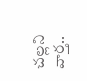చల్లని వార్త..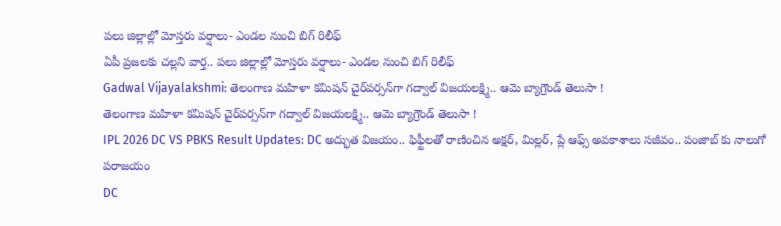పలు జిల్లాల్లో మోస్తరు వర్షాలు- ఎండల నుంచి బిగ్ రిలీఫ్
ఏపీ ప్రజలకు చల్లని వార్త.. పలు జిల్లాల్లో మోస్తరు వర్షాలు- ఎండల నుంచి బిగ్ రిలీఫ్
Gadwal Vijayalakshmi: తెలంగాణ మహిళా కమిషన్ చైర్‌పర్సన్‌గా గద్వాల్ విజయలక్ష్మి.. ఆమె బ్యాగ్రౌండ్ తెలుసా !
తెలంగాణ మహిళా కమిషన్ చైర్‌పర్సన్‌గా గద్వాల్ విజయలక్ష్మి.. ఆమె బ్యాగ్రౌండ్ తెలుసా !
IPL 2026 DC VS PBKS Result Updates: DC అద్భుత విజ‌యం.. ఫిఫ్టీల‌తో రాణించిన అక్ష‌ర్, మిల్ల‌ర్, ప్లే ఆఫ్స్ అవ‌కాశాలు స‌జీవం.. పంజాబ్ కు నాలుగో ప‌రాజ‌యం
DC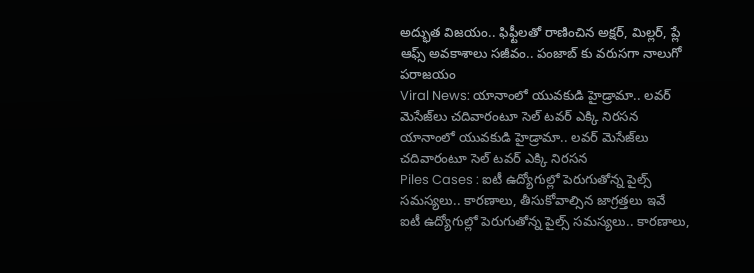అద్భుత విజ‌యం.. ఫిఫ్టీల‌తో రాణించిన అక్ష‌ర్, మిల్ల‌ర్, ప్లే ఆఫ్స్ అవ‌కాశాలు స‌జీవం.. పంజాబ్ కు వరుసగా నాలుగో ప‌రాజ‌యం
Viral News: యానాంలో యువకుడి హైడ్రామా.. లవర్ మెసేజ్‌లు చదివారంటూ సెల్ టవర్ ఎక్కి నిరసన
యానాంలో యువకుడి హైడ్రామా.. లవర్ మెసేజ్‌లు చదివారంటూ సెల్ టవర్ ఎక్కి నిరసన
Piles Cases : ఐటీ ఉద్యోగుల్లో పెరుగుతోన్న పైల్స్ సమస్యలు.. కారణాలు, తీసుకోవాల్సిన జాగ్రత్తలు ఇవే
ఐటీ ఉద్యోగుల్లో పెరుగుతోన్న పైల్స్ సమస్యలు.. కారణాలు,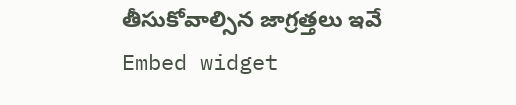తీసుకోవాల్సిన జాగ్రత్తలు ఇవే
Embed widget